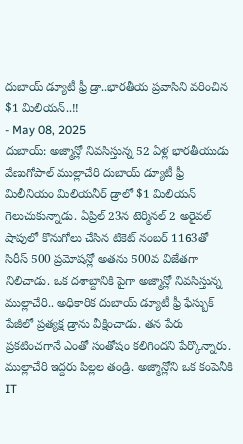దుబాయ్ డ్యూటీ ఫ్రీ డ్రా..భారతీయ ప్రవాసిని వరించిన $1 మిలియన్..!!
- May 08, 2025
దుబాయ్: అజ్మాన్లో నివసిస్తున్న 52 ఏళ్ల భారతీయుడు వేణుగోపాల్ ముల్లాచేరి దుబాయ్ డ్యూటీ ఫ్రీ మిలీనియం మిలియనీర్ డ్రాలో $1 మిలియన్ గెలుచుకున్నాడు. ఏప్రిల్ 23న టెర్మినల్ 2 అరైవల్ షాపులో కొనుగోలు చేసిన టికెట్ నంబర్ 1163తో సిరీస్ 500 ప్రమోషన్లో అతను 500వ విజేతగా నిలిచాడు. ఒక దశాబ్దానికి పైగా అజ్మాన్లో నివసిస్తున్న ముల్లాచేరి.. అధికారిక దుబాయ్ డ్యూటీ ఫ్రీ ఫేస్బుక్ పేజీలో ప్రత్యక్ష డ్రాను వీక్షించాడు. తన పేరు ప్రకటించగానే ఎంతో సంతోషం కలిగిందని పేర్కొన్నారు.
ముల్లాచేరి ఇద్దరు పిల్లల తండ్రి. అజ్మాన్లోని ఒక కంపెనీకి IT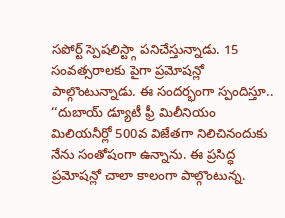సపోర్ట్ స్పెషలిస్ట్గా పనిచేస్తున్నాడు. 15 సంవత్సరాలకు పైగా ప్రమోషన్లో పాల్గొంటున్నాడు. ఈ సందర్భంగా స్పందిస్తూ.. ‘‘దుబాయ్ డ్యూటీ ఫ్రీ మిలీనియం మిలియనీర్లో 500వ విజేతగా నిలిచినందుకు నేను సంతోషంగా ఉన్నాను. ఈ ప్రసిద్ధ ప్రమోషన్లో చాలా కాలంగా పాల్గొంటున్న.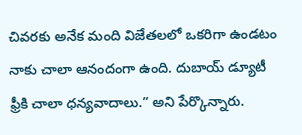చివరకు అనేక మంది విజేతలలో ఒకరిగా ఉండటం నాకు చాలా ఆనందంగా ఉంది. దుబాయ్ డ్యూటీ ఫ్రీకి చాలా ధన్యవాదాలు.” అని పేర్కొన్నారు.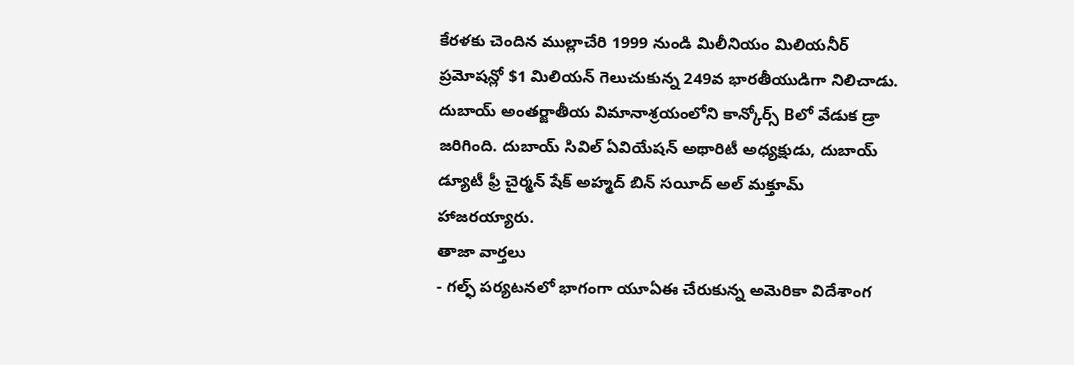కేరళకు చెందిన ముల్లాచేరి 1999 నుండి మిలీనియం మిలియనీర్ ప్రమోషన్లో $1 మిలియన్ గెలుచుకున్న 249వ భారతీయుడిగా నిలిచాడు.
దుబాయ్ అంతర్జాతీయ విమానాశ్రయంలోని కాన్కోర్స్ Bలో వేడుక డ్రా జరిగింది. దుబాయ్ సివిల్ ఏవియేషన్ అథారిటీ అధ్యక్షుడు, దుబాయ్ డ్యూటీ ఫ్రీ చైర్మన్ షేక్ అహ్మద్ బిన్ సయీద్ అల్ మక్తూమ్ హాజరయ్యారు.
తాజా వార్తలు
- గల్ఫ్ పర్యటనలో భాగంగా యూఏఈ చేరుకున్న అమెరికా విదేశాంగ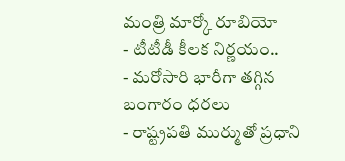మంత్రి మార్కో రూబియో
- టీటీడీ కీలక నిర్ణయం..
- మరోసారి భారీగా తగ్గిన బంగారం ధరలు
- రాష్ట్రపతి ముర్ముతో ప్రధాని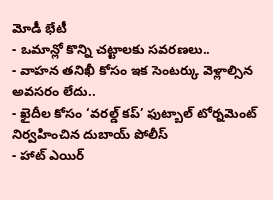మోడీ భేటీ
- ఒమాన్లో కొన్ని చట్టాలకు సవరణలు..
- వాహన తనిఖీ కోసం ఇక సెంటర్కు వెళ్లాల్సిన అవసరం లేదు..
- ఖైదీల కోసం ‘వరల్డ్ కప్’ ఫుట్బాల్ టోర్నమెంట్ నిర్వహించిన దుబాయ్ పోలీస్
- హాట్ ఎయిర్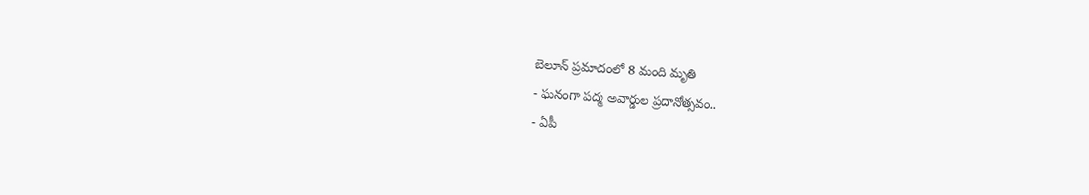బెలూన్ ప్రమాదంలో 8 మంది మృతి
- ఘనంగా పద్మ అవార్డుల ప్రదానోత్సవం..
- ఏపీ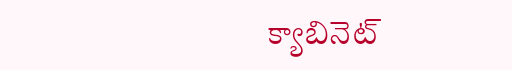క్యాబినెట్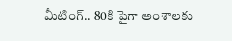మీటింగ్.. 80కి పైగా అంశాలకు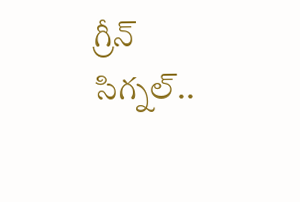గ్రీన్ సిగ్నల్..